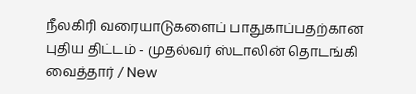நீலகிரி வரையாடுகளைப் பாதுகாப்பதற்கான புதிய திட்டம் - முதல்வர் ஸ்டாலின் தொடங்கி வைத்தார் / New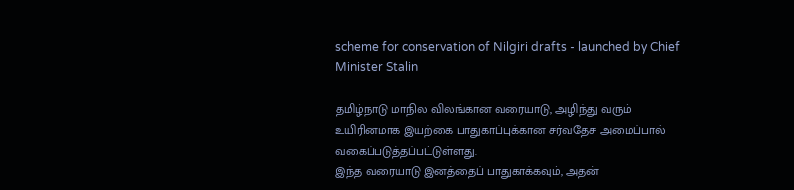scheme for conservation of Nilgiri drafts - launched by Chief Minister Stalin

தமிழ்நாடு மாநில விலங்கான வரையாடு, அழிந்து வரும் உயிரினமாக இயற்கை பாதுகாப்புக்கான சர்வதேச அமைப்பால் வகைப்படுத்தப்பட்டுள்ளது.
இந்த வரையாடு இனத்தைப் பாதுகாக்கவும், அதன்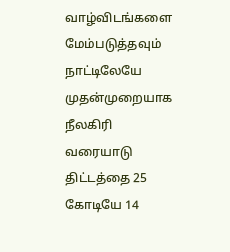வாழ்விடங்களை மேம்படுத்தவும் நாட்டிலேயே முதன்முறையாக நீலகிரி வரையாடு திட்டத்தை 25 கோடியே 14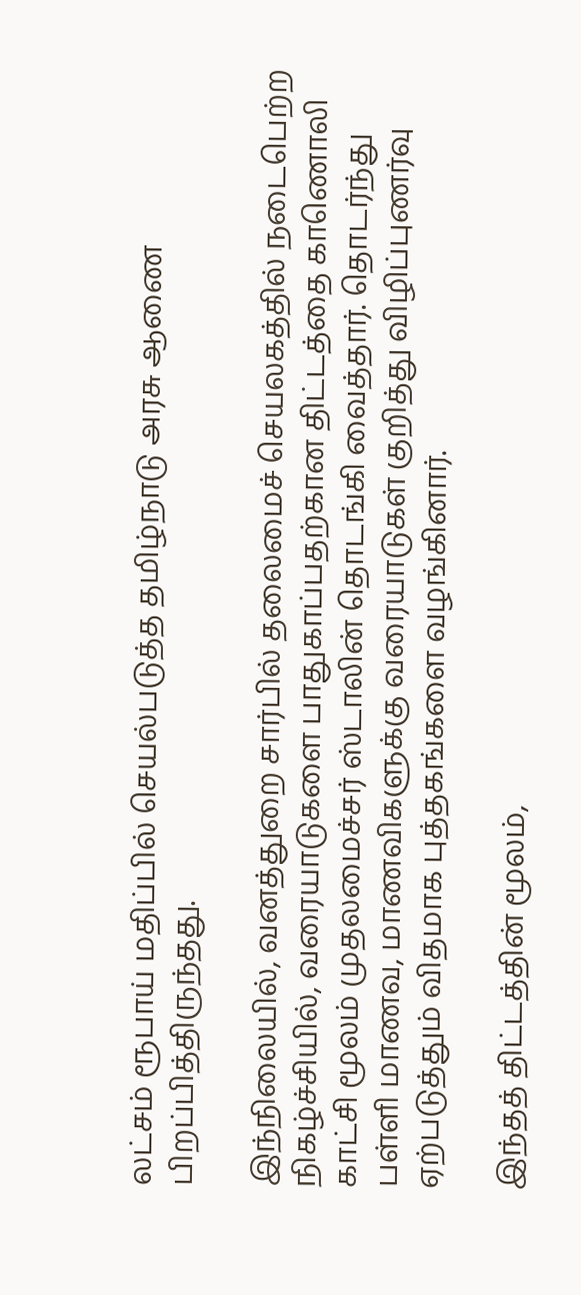லட்சம் ரூபாய் மதிப்பில் செயல்படுத்த தமிழ்நாடு அரசு ஆணை பிறப்பித்திருந்தது.

இந்நிலையில், வனத்துறை சார்பில் தலைமைச் செயலகத்தில் நடைபெற்ற நிகழ்ச்சியில், வரையாடுகளை பாதுகாப்பதற்கான திட்டத்தை காணொலி காட்சி மூலம் முதலமைச்சர் ஸ்டாலின் தொடங்கி வைத்தார். தொடர்ந்து பள்ளி மாணவ, மாணவிகளுக்கு வரையாடுகள் குறித்து விழிப்புணர்வு ஏற்படுத்தும் விதமாக புத்தகங்களை வழங்கினார்.

இந்தத் திட்டத்தின் மூலம்,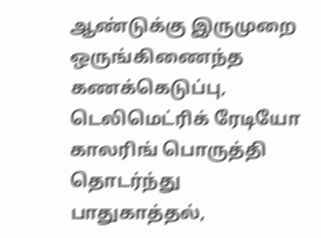ஆண்டுக்கு இருமுறை ஒருங்கிணைந்த கணக்கெடுப்பு, டெலிமெட்ரிக் ரேடியோ காலரிங் பொருத்தி தொடர்ந்து பாதுகாத்தல்,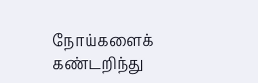நோய்களைக் கண்டறிந்து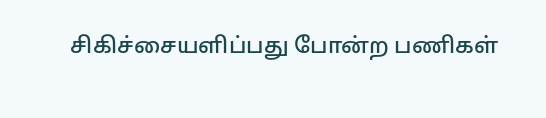சிகிச்சையளிப்பது போன்ற பணிகள்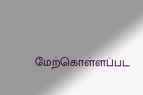மேற்கொள்ளப்பட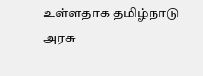உள்ளதாக தமிழ்நாடு அரசு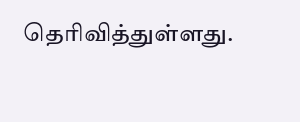தெரிவித்துள்ளது.